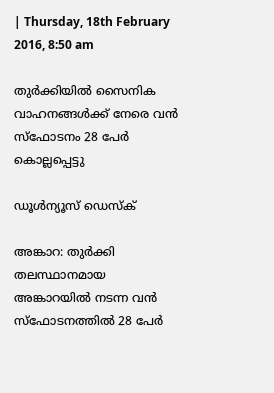| Thursday, 18th February 2016, 8:50 am

തുര്‍ക്കിയില്‍ സൈനിക വാഹനങ്ങള്‍ക്ക് നേരെ വന്‍ സ്‌ഫോടനം 28 പേര്‍ കൊല്ലപ്പെട്ടു

ഡൂള്‍ന്യൂസ് ഡെസ്‌ക്

അങ്കാറ: തുര്‍ക്കി തലസ്ഥാനമായ അങ്കാറയില്‍ നടന്ന വന്‍ സ്‌ഫോടനത്തില്‍ 28 പേര്‍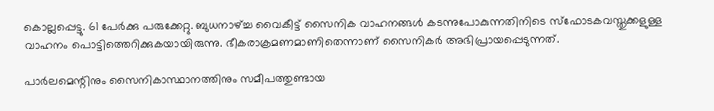കൊല്ലപ്പെട്ടു. 61 പേര്‍ക്കു പരുക്കേറ്റു. ബുധനാഴ്ച്ച വൈകീട്ട് സൈനിക വാഹനങ്ങള്‍ കടന്നുപോകുന്നതിനിടെ സ്‌ഫോടകവസ്തുക്കളുള്ള വാഹനം പൊട്ടിത്തെറിക്കുകയായിരുന്നു. ഭീകരാക്രമണമാണിതെന്നാണ് സൈനികര്‍ അഭിപ്രായപ്പെടുന്നത്.

പാര്‍ലമെന്റിനും സൈനികാസ്ഥാനത്തിനും സമീപത്തുണ്ടായ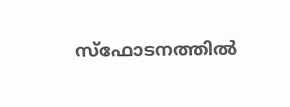സ്‌ഫോടനത്തില്‍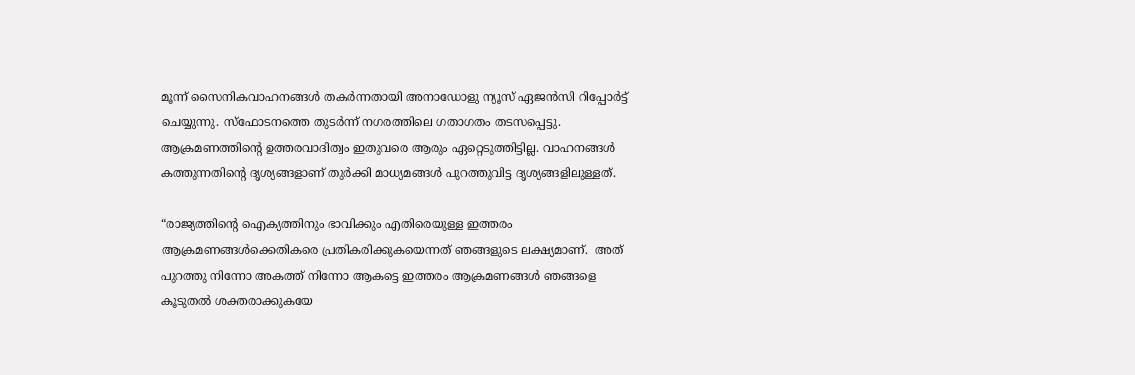മൂന്ന് സൈനികവാഹനങ്ങള്‍ തകര്‍ന്നതായി അനാഡോളു ന്യൂസ് ഏജന്‍സി റിപ്പോര്‍ട്ട് ചെയ്യുന്നു. സ്‌ഫോടനത്തെ തുടര്‍ന്ന് നഗരത്തിലെ ഗതാഗതം തടസപ്പെട്ടു. ആക്രമണത്തിന്റെ ഉത്തരവാദിത്വം ഇതുവരെ ആരും ഏറ്റെടുത്തിട്ടില്ല. വാഹനങ്ങള്‍ കത്തുന്നതിന്റെ ദൃശ്യങ്ങളാണ് തുര്‍ക്കി മാധ്യമങ്ങള്‍ പുറത്തുവിട്ട ദൃശ്യങ്ങളിലുള്ളത്.

“രാജ്യത്തിന്റെ ഐക്യത്തിനും ഭാവിക്കും എതിരെയുള്ള ഇത്തരം ആക്രമണങ്ങള്‍ക്കെതികരെ പ്രതികരിക്കുകയെന്നത് ഞങ്ങളുടെ ലക്ഷ്യമാണ്.  അത് പുറത്തു നിന്നോ അകത്ത് നിന്നോ ആകട്ടെ ഇത്തരം ആക്രമണങ്ങള്‍ ഞങ്ങളെ കൂടുതല്‍ ശക്തരാക്കുകയേ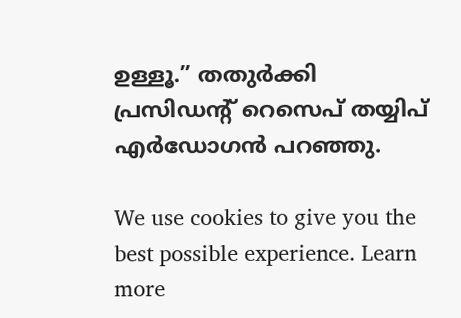ഉള്ളൂ.” തതുര്‍ക്കി പ്രസിഡന്റ് റെസെപ് തയ്യിപ് എര്‍ഡോഗന്‍ പറഞ്ഞു.

We use cookies to give you the best possible experience. Learn more